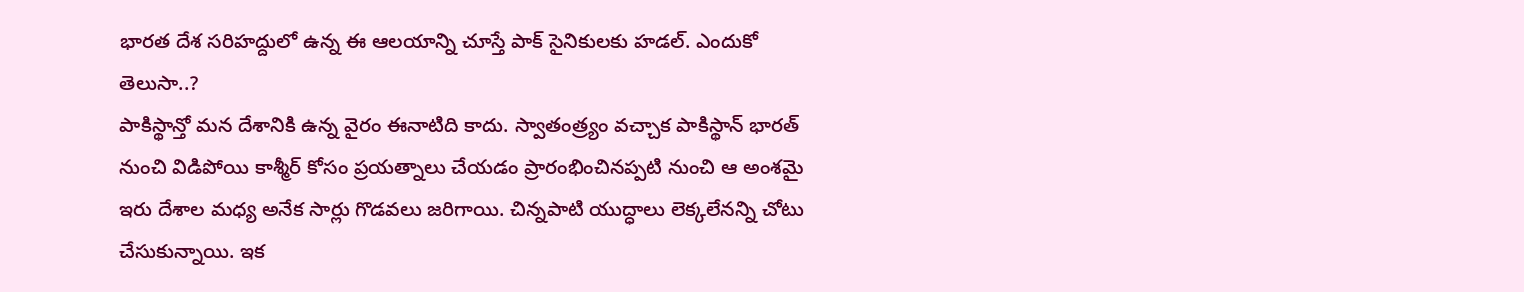భారత దేశ సరిహద్దులో ఉన్న ఈ ఆలయాన్ని చూస్తే పాక్ సైనికులకు హడల్. ఎందుకో తెలుసా..?
పాకిస్థాన్తో మన దేశానికి ఉన్న వైరం ఈనాటిది కాదు. స్వాతంత్ర్యం వచ్చాక పాకిస్థాన్ భారత్ నుంచి విడిపోయి కాశ్మీర్ కోసం ప్రయత్నాలు చేయడం ప్రారంభించినప్పటి నుంచి ఆ అంశమై ఇరు దేశాల మధ్య అనేక సార్లు గొడవలు జరిగాయి. చిన్నపాటి యుద్ధాలు లెక్కలేనన్ని చోటు చేసుకున్నాయి. ఇక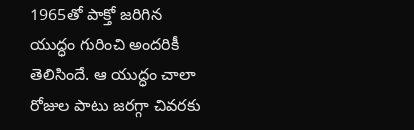1965తో పాక్తో జరిగిన యుద్ధం గురించి అందరికీ తెలిసిందే. ఆ యుద్ధం చాలా రోజుల పాటు జరగ్గా చివరకు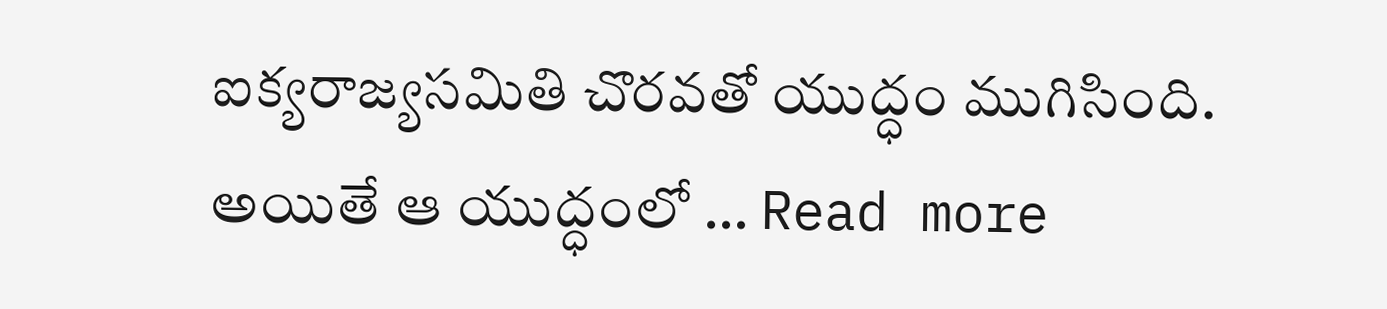ఐక్యరాజ్యసమితి చొరవతో యుద్ధం ముగిసింది. అయితే ఆ యుద్ధంలో … Read more